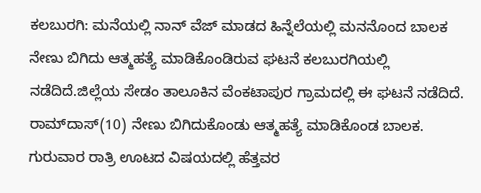ಕಲಬುರಗಿ: ಮನೆಯಲ್ಲಿ ನಾನ್ ವೆಜ್ ಮಾಡದ ಹಿನ್ನೆಲೆಯಲ್ಲಿ ಮನನೊಂದ ಬಾಲಕ ನೇಣು ಬಿಗಿದು ಆತ್ಮಹತ್ಯೆ ಮಾಡಿಕೊಂಡಿರುವ ಘಟನೆ ಕಲಬುರಗಿಯಲ್ಲಿ ನಡೆದಿದೆ.ಜಿಲ್ಲೆಯ ಸೇಡಂ ತಾಲೂಕಿನ ವೆಂಕಟಾಪುರ ಗ್ರಾಮದಲ್ಲಿ ಈ ಘಟನೆ ನಡೆದಿದೆ. ರಾಮ್‍ದಾಸ್(10) ನೇಣು ಬಿಗಿದುಕೊಂಡು ಆತ್ಮಹತ್ಯೆ ಮಾಡಿಕೊಂಡ ಬಾಲಕ. ಗುರುವಾರ ರಾತ್ರಿ ಊಟದ ವಿಷಯದಲ್ಲಿ ಹೆತ್ತವರ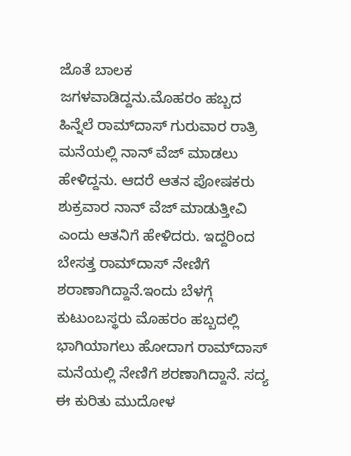ಜೊತೆ ಬಾಲಕ ಜಗಳವಾಡಿದ್ದನು.ಮೊಹರಂ ಹಬ್ಬದ ಹಿನ್ನೆಲೆ ರಾಮ್‍ದಾಸ್ ಗುರುವಾರ ರಾತ್ರಿ ಮನೆಯಲ್ಲಿ ನಾನ್ ವೆಜ್ ಮಾಡಲು ಹೇಳಿದ್ದನು. ಆದರೆ ಆತನ ಪೋಷಕರು ಶುಕ್ರವಾರ ನಾನ್ ವೆಜ್ ಮಾಡುತ್ತೀವಿ ಎಂದು ಆತನಿಗೆ ಹೇಳಿದರು. ಇದ್ದರಿಂದ ಬೇಸತ್ತ ರಾಮ್‍ದಾಸ್ ನೇಣಿಗೆ ಶರಾಣಾಗಿದ್ದಾನೆ.ಇಂದು ಬೆಳಗ್ಗೆ ಕುಟುಂಬಸ್ಥರು ಮೊಹರಂ ಹಬ್ಬದಲ್ಲಿ ಭಾಗಿಯಾಗಲು ಹೋದಾಗ ರಾಮ್‍ದಾಸ್ ಮನೆಯಲ್ಲಿ ನೇಣಿಗೆ ಶರಣಾಗಿದ್ದಾನೆ. ಸದ್ಯ ಈ ಕುರಿತು ಮುದೋಳ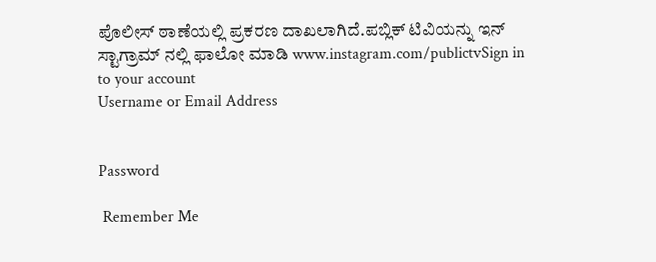ಪೊಲೀಸ್ ಠಾಣೆಯಲ್ಲಿ ಪ್ರಕರಣ ದಾಖಲಾಗಿದೆ.ಪಬ್ಲಿಕ್ ಟಿವಿಯನ್ನು ಇನ್ ಸ್ಟಾಗ್ರಾಮ್ ನಲ್ಲಿ ಫಾಲೋ ಮಾಡಿ www.instagram.com/publictvSign in to your account
Username or Email Address


Password

 Remember Me